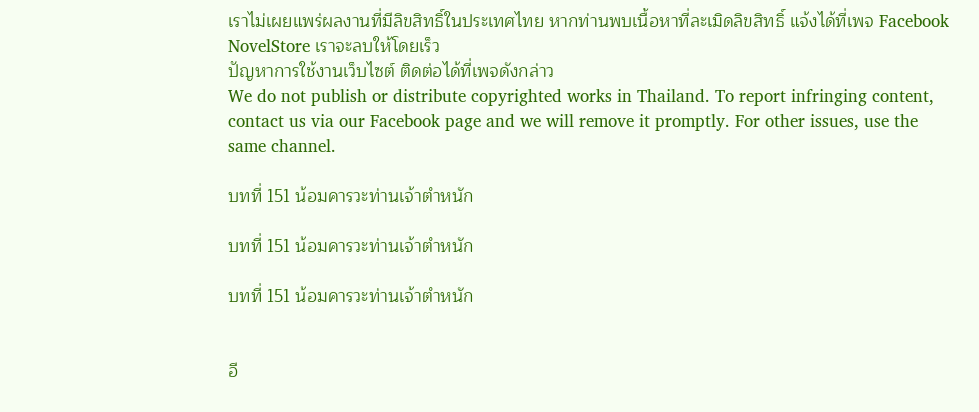เราไม่เผยแพร่ผลงานที่มีลิขสิทธิ์ในประเทศไทย หากท่านพบเนื้อหาที่ละเมิดลิขสิทธิ์ แจ้งได้ที่เพจ Facebook NovelStore เราจะลบให้โดยเร็ว
ปัญหาการใช้งานเว็บไซต์ ติดต่อได้ที่เพจดังกล่าว
We do not publish or distribute copyrighted works in Thailand. To report infringing content, contact us via our Facebook page and we will remove it promptly. For other issues, use the same channel.

บทที่ 151 น้อมคารวะท่านเจ้าตำหนัก

บทที่ 151 น้อมคารวะท่านเจ้าตำหนัก

บทที่ 151 น้อมคารวะท่านเจ้าตำหนัก


อี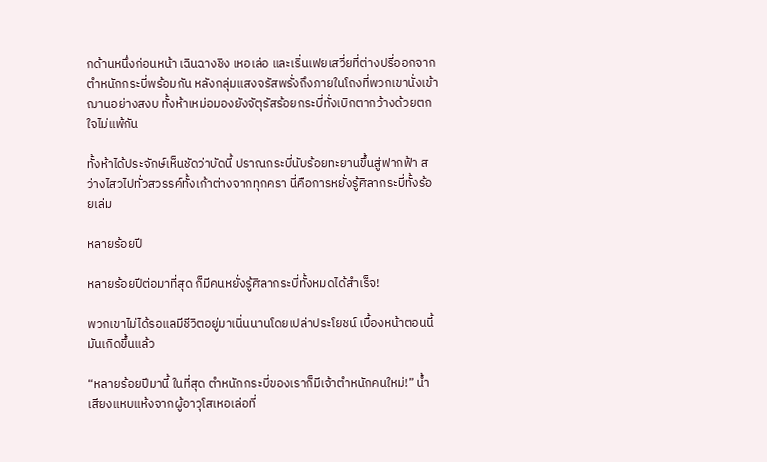กด้านหนึ่งก่อนหน้า เฉินฉางชิง เหอเล่อ และเริ่นเฟยเสวี่ยที่ต่างปรี่ออกจากตำหนักกระบี่พร้อมกัน หลังกลุ่มแสงจรัสพรั่งถึงภายในโถงที่พวกเขานั่งเข้าฌานอย่างสงบ ทั้งห้าเหม่อมองยังจัตุรัสร้อยกระบี่ทั่งเบิกตากว้างด้วยตกใจไม่แพ้กัน

ทั้งห้าได้ประจักษ์เห็นชัดว่าบัดนี้ ปราณกระบี่นับร้อยทะยานขึ้นสู่ฟากฟ้า สว่างไสวไปทั่วสวรรค์ทั้งเก้าต่างจากทุกครา นี่คือการหยั่งรู้ศิลากระบี่ทั้งร้อยเล่ม

หลายร้อยปี

หลายร้อยปีต่อมาที่สุด ก็มีคนหยั่งรู้ศิลากระบี่ทั้งหมดได้สำเร็จ!

พวกเขาไม่ได้รอแลมีชีวิตอยู่มาเนิ่นนานโดยเปล่าประโยชน์ เบื้องหน้าตอนนี้ มันเกิดขึ้นแล้ว

“หลายร้อยปีมานี้ ในที่สุด ตำหนักกระบี่ของเราก็มีเจ้าตำหนักคนใหม่!” น้ำเสียงแหบแห้งจากผู้อาวุโสเหอเล่อที่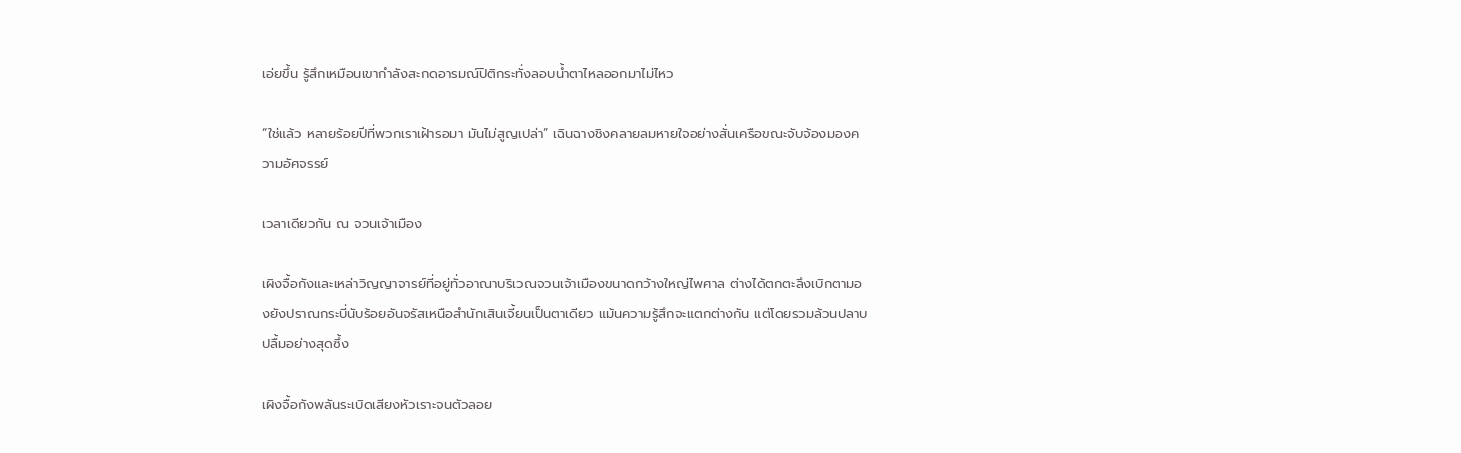เอ่ยขึ้น รู้สึกเหมือนเขากำลังสะกดอารมณ์ปิติกระทั่งลอบน้ำตาไหลออกมาไม่ไหว

“ใช่แล้ว หลายร้อยปีที่พวกเราเฝ้ารอมา มันไม่สูญเปล่า” เฉินฉางชิงคลายลมหายใจอย่างสั่นเครือขณะจับจ้องมองความอัศจรรย์

เวลาเดียวกัน ณ จวนเจ้าเมือง

เผิงจื้อกังและเหล่าวิญญาจารย์ที่อยู่ทั่วอาณาบริเวณจวนเจ้าเมืองขนาดกว้างใหญ่ไพศาล ต่างได้ตกตะลึงเบิกตามองยังปราณกระบี่นับร้อยอันจรัสเหนือสำนักเสินเจี้ยนเป็นตาเดียว แม้นความรู้สึกจะแตกต่างกัน แต่โดยรวมล้วนปลาบปลื้มอย่างสุดซึ้ง

เผิงจื้อกังพลันระเบิดเสียงหัวเราะจนตัวลอย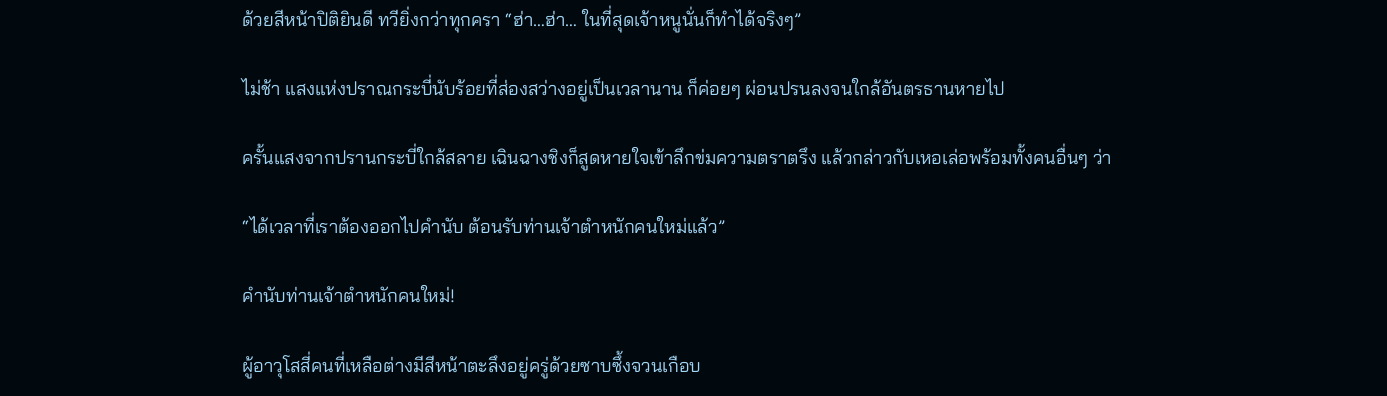ด้วยสีหน้าปิติยินดี ทวียิ่งกว่าทุกครา “ฮ่า…ฮ่า… ในที่สุดเจ้าหนูนั่นก็ทำได้จริงๆ”

ไม่ช้า แสงแห่งปราณกระบี่นับร้อยที่ส่องสว่างอยู่เป็นเวลานาน ก็ค่อยๆ ผ่อนปรนลงจนใกล้อันตรธานหายไป

ครั้นแสงจากปรานกระบี่ใกล้สลาย เฉินฉางชิงก็สูดหายใจเข้าลึกข่มความตราตรึง แล้วกล่าวกับเหอเล่อพร้อมทั้งคนอื่นๆ ว่า

“ได้เวลาที่เราต้องออกไปคำนับ ต้อนรับท่านเจ้าตำหนักคนใหม่แล้ว”

คำนับท่านเจ้าตำหนักคนใหม่!

ผู้อาวุโสสี่คนที่เหลือต่างมีสีหน้าตะลึงอยู่ครู่ด้วยซาบซึ้งจวนเกือบ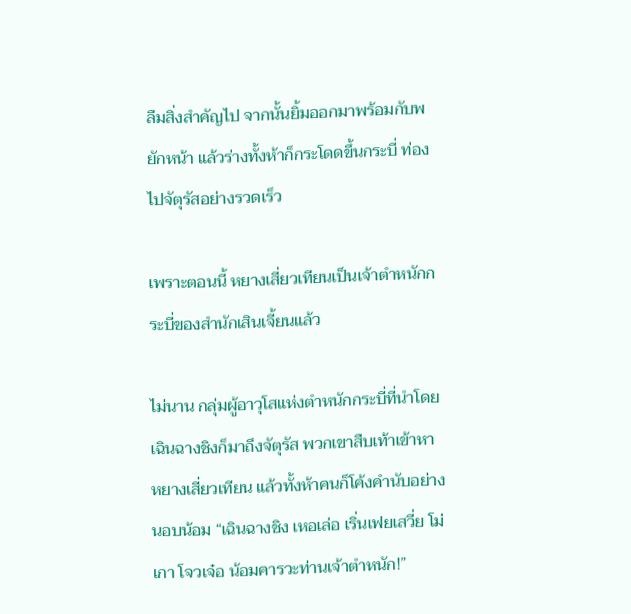ลืมสิ่งสำคัญไป จากนั้นยิ้มออกมาพร้อมกับพยักหน้า แล้วร่างทั้งห้าก็กระโดดขึ้นกระบี่ ท่องไปจัตุรัสอย่างรวดเร็ว

เพราะตอนนี้ หยางเสี่ยวเทียนเป็นเจ้าตำหนักกระบี่ของสำนักเสินเจี้ยนแล้ว

ไม่นาน กลุ่มผู้อาวุโสแห่งตำหนักกระบี่ที่นำโดยเฉินฉางชิงก็มาถึงจัตุรัส พวกเขาสืบเท้าเข้าหาหยางเสี่ยวเทียน แล้วทั้งห้าคนก็โค้งคำนับอย่างนอบน้อม “เฉินฉางชิง เหอเล่อ เริ่นเฟยเสวี่ย โม่เกา โจวเจ๋อ น้อมคารวะท่านเจ้าตำหนัก!”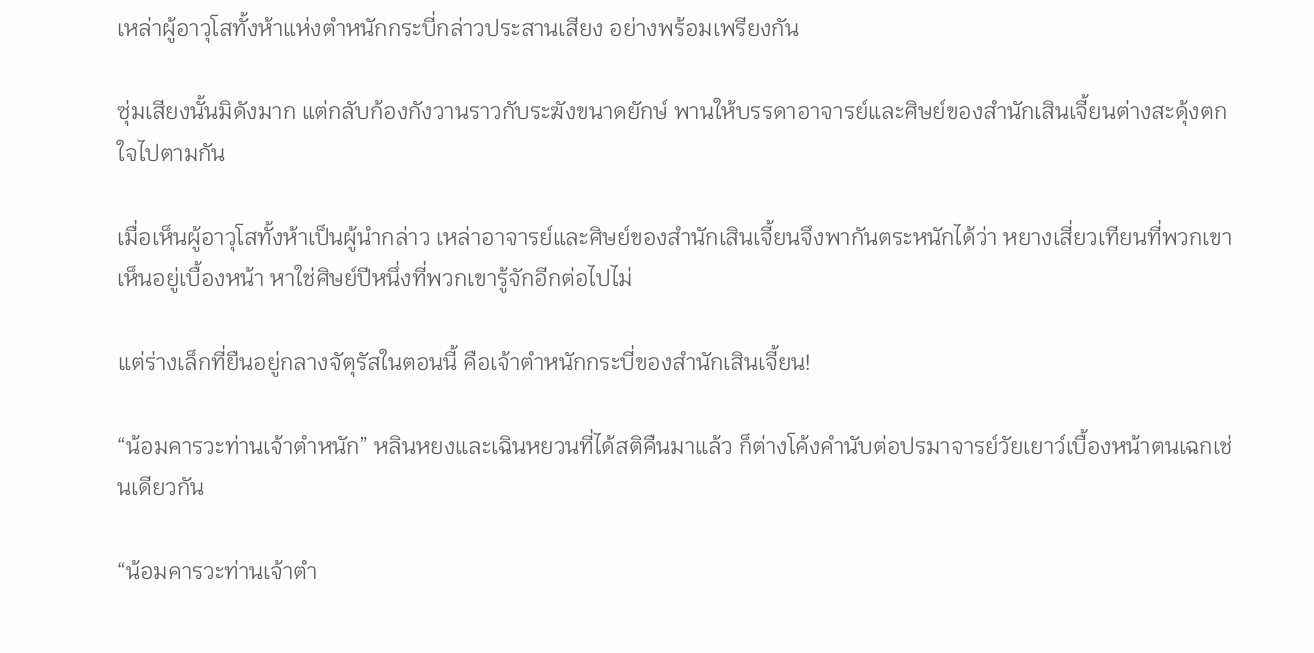เหล่าผู้อาวุโสทั้งห้าแห่งตำหนักกระบี่กล่าวประสานเสียง อย่างพร้อมเพรียงกัน

ซุ่มเสียงนั้นมิดังมาก แต่กลับก้องกังวานราวกับระฆังขนาดยักษ์ พานให้บรรดาอาจารย์และศิษย์ของสำนักเสินเจี้ยนต่างสะดุ้งตกใจไปตามกัน

เมื่อเห็นผู้อาวุโสทั้งห้าเป็นผู้นำกล่าว เหล่าอาจารย์และศิษย์ของสำนักเสินเจี้ยนจึงพากันตระหนักได้ว่า หยางเสี่ยวเทียนที่พวกเขาเห็นอยู่เบื้องหน้า หาใช่ศิษย์ปีหนึ่งที่พวกเขารู้จักอีกต่อไปไม่

แต่ร่างเล็กที่ยืนอยู่กลางจัตุรัสในตอนนี้ คือเจ้าตำหนักกระบี่ของสำนักเสินเจี้ยน!

“น้อมคารวะท่านเจ้าตำหนัก” หลินหยงและเฉินหยวนที่ได้สติคืนมาแล้ว ก็ต่างโค้งคำนับต่อปรมาจารย์วัยเยาว์เบื้องหน้าตนเฉกเช่นเดียวกัน

“น้อมคารวะท่านเจ้าตำ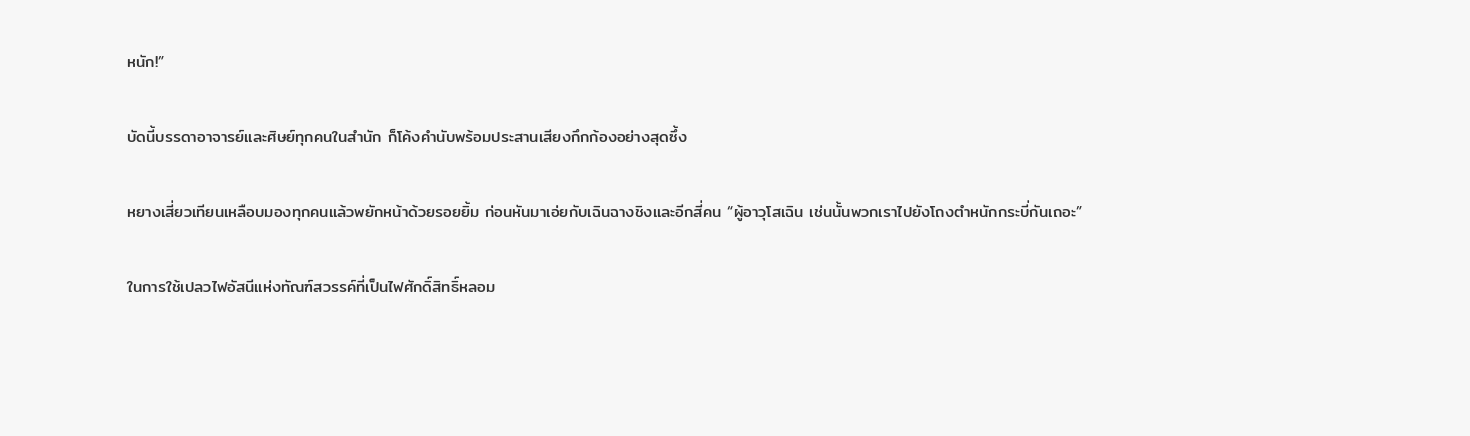หนัก!”

บัดนี้บรรดาอาจารย์และศิษย์ทุกคนในสำนัก ก็โค้งคำนับพร้อมประสานเสียงกึกก้องอย่างสุดซึ้ง

หยางเสี่ยวเทียนเหลือบมองทุกคนแล้วพยักหน้าด้วยรอยยิ้ม ก่อนหันมาเอ่ยกับเฉินฉางชิงและอีกสี่คน “ผู้อาวุโสเฉิน เช่นนั้นพวกเราไปยังโถงตำหนักกระบี่กันเถอะ”

ในการใช้เปลวไฟอัสนีแห่งทัณฑ์สวรรค์ที่เป็นไฟศักดิ์สิทธิ์หลอม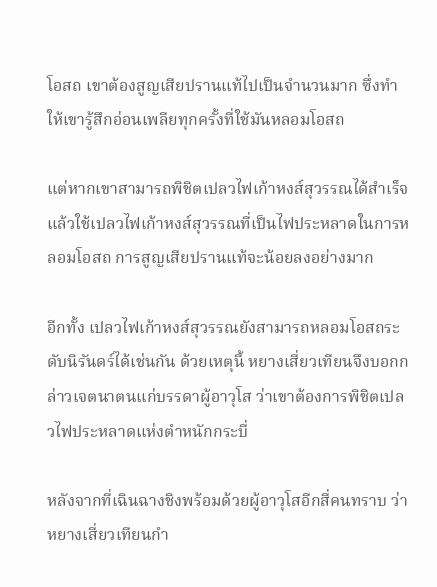โอสถ เขาต้องสูญเสียปรานแท้ไปเป็นจำนวนมาก ซึ่งทำให้เขารู้สึกอ่อนเพลียทุกครั้งที่ใช้มันหลอมโอสถ

แต่หากเขาสามารถพิชิตเปลวไฟเก้าหงส์สุวรรณได้สำเร็จ แล้วใช้เปลวไฟเก้าหงส์สุวรรณที่เป็นไฟประหลาดในการหลอมโอสถ การสูญเสียปรานแท้จะน้อยลงอย่างมาก

อีกทั้ง เปลวไฟเก้าหงส์สุวรรณยังสามารถหลอมโอสถระดับนิรันดร์ได้เช่นกัน ด้วยเหตุนี้ หยางเสี่ยวเทียนจึงบอกกล่าวเจตนาตนแก่บรรดาผู้อาวุโส ว่าเขาต้องการพิชิตเปลวไฟประหลาดแห่งตำหนักกระบี่

หลังจากที่เฉินฉางชิงพร้อมด้วยผู้อาวุโสอีกสี่คนทราบ ว่าหยางเสี่ยวเทียนกำ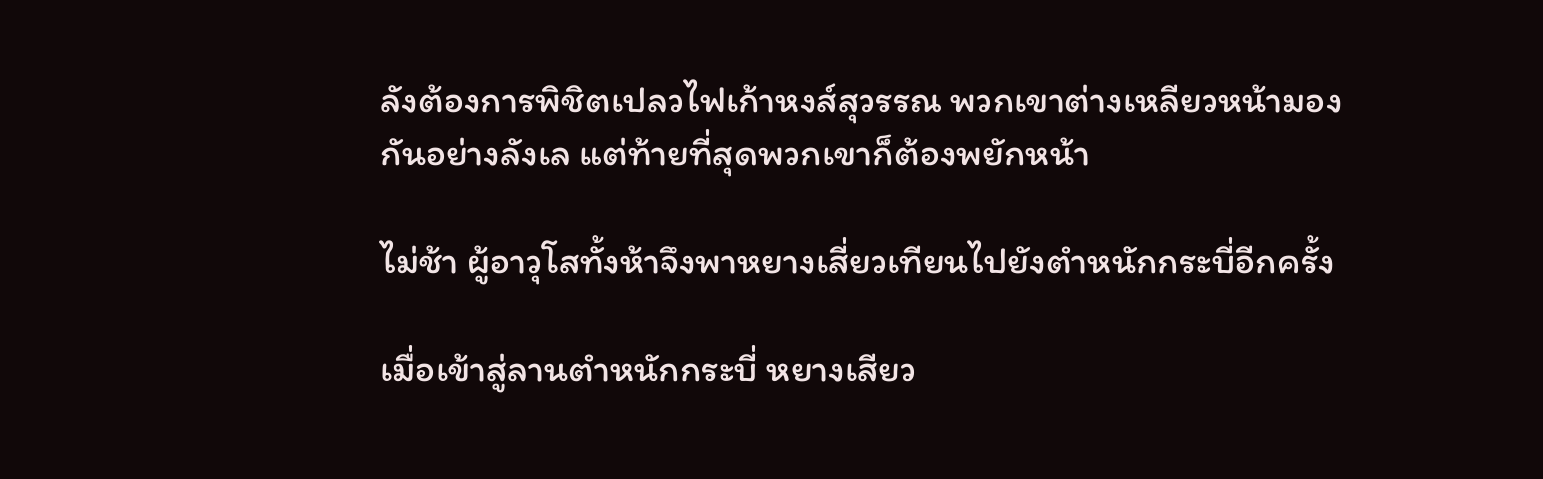ลังต้องการพิชิตเปลวไฟเก้าหงส์สุวรรณ พวกเขาต่างเหลียวหน้ามองกันอย่างลังเล แต่ท้ายที่สุดพวกเขาก็ต้องพยักหน้า

ไม่ช้า ผู้อาวุโสทั้งห้าจึงพาหยางเสี่ยวเทียนไปยังตำหนักกระบี่อีกครั้ง

เมื่อเข้าสู่ลานตำหนักกระบี่ หยางเสียว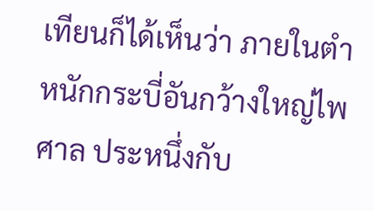เทียนก็ได้เห็นว่า ภายในตำหนักกระบี่อันกว้างใหญ่ไพศาล ประหนึ่งกับ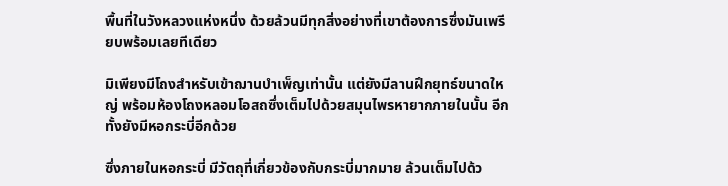พื้นที่ในวังหลวงแห่งหนึ่ง ด้วยล้วนมีทุกสิ่งอย่างที่เขาต้องการซึ่งมันเพรียบพร้อมเลยทีเดียว

มิเพียงมีโถงสำหรับเข้าฌานบำเพ็ญเท่านั้น แต่ยังมีลานฝึกยุทธ์ขนาดใหญ่ พร้อมห้องโถงหลอมโอสถซึ่งเต็มไปด้วยสมุนไพรหายากภายในนั้น อีกทั้งยังมีหอกระบี่อีกด้วย

ซึ่งภายในหอกระบี่ มีวัตถุที่เกี่ยวข้องกับกระบี่มากมาย ล้วนเต็มไปด้ว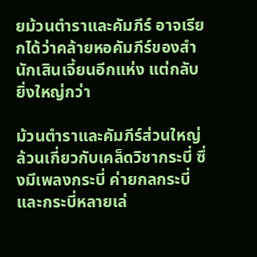ยม้วนตำราและคัมภีร์ อาจเรียกได้ว่าคล้ายหอคัมภีร์ของสำนักเสินเจี้ยนอีกแห่ง แต่กลับยิ่งใหญ่กว่า

ม้วนตำราและคัมภีร์ส่วนใหญ่ล้วนเกี่ยวกับเคล็ดวิชากระบี่ ซึ่งมีเพลงกระบี่ ค่ายกลกระบี่ และกระบี่หลายเล่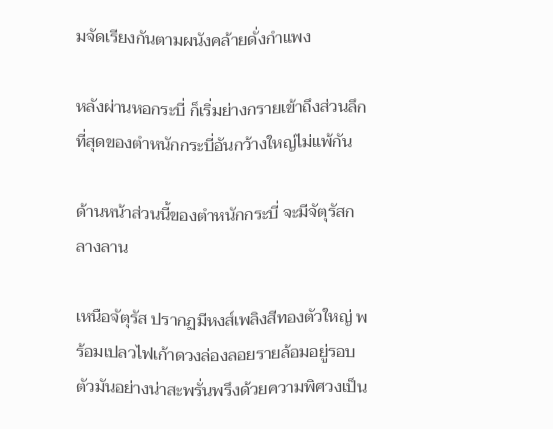มจัดเรียงกันตามผนังคล้ายดั่งกำแพง

หลังผ่านหอกระบี่ ก็เริ่มย่างกรายเข้าถึงส่วนลึกที่สุดของตำหนักกระบี่อันกว้างใหญ่ไม่แพ้กัน

ด้านหน้าส่วนนี้ของตำหนักกระบี่ จะมีจัตุรัสกลางลาน

เหนือจัตุรัส ปรากฏมีหงส์เพลิงสีทองตัวใหญ่ พร้อมเปลวไฟเก้าดวงล่องลอยรายล้อมอยู่รอบตัวมันอย่างน่าสะพรั่นพรึงด้วยความพิศวงเป็น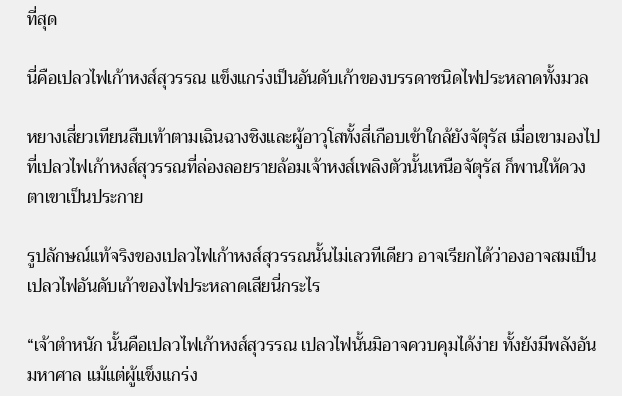ที่สุด

นี่คือเปลวไฟเก้าหงส์สุวรรณ แข็งแกร่งเป็นอันดับเก้าของบรรดาชนิดไฟประหลาดทั้งมวล

หยางเสี่ยวเทียนสืบเท้าตามเฉินฉางชิงและผู้อาวุโสทั้งสี่เกือบเข้าใกล้ยังจัตุรัส เมื่อเขามองไปที่เปลวไฟเก้าหงส์สุวรรณที่ล่องลอยรายล้อมเจ้าหงส์เพลิงตัวนั้นเหนือจัตุรัส ก็พานให้ดวงตาเขาเป็นประกาย

รูปลักษณ์แท้จริงของเปลวไฟเก้าหงส์สุวรรณนั้นไม่เลวทีเดียว อาจเรียกได้ว่าองอาจสมเป็นเปลวไฟอันดับเก้าของไฟประหลาดเสียนี่กระไร

“เจ้าตำหนัก นั้นคือเปลวไฟเก้าหงส์สุวรรณ เปลวไฟนั้นมิอาจควบคุมได้ง่าย ทั้งยังมีพลังอันมหาศาล แม้แต่ผู้แข็งแกร่ง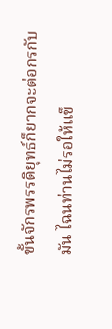ขั้นจักรพรรดิยุทธ์ก็ยากจะต่อกรกับมัน ไฉนท่านไม่รอให้แข็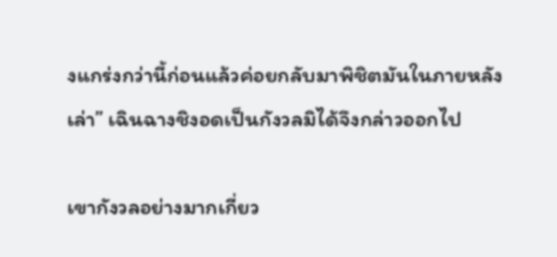งแกร่งกว่านี้ก่อนแล้วค่อยกลับมาพิชิตมันในภายหลังเล่า” เฉินฉางชิงอดเป็นกังวลมิได้จึงกล่าวออกไป

เขากังวลอย่างมากเกี่ยว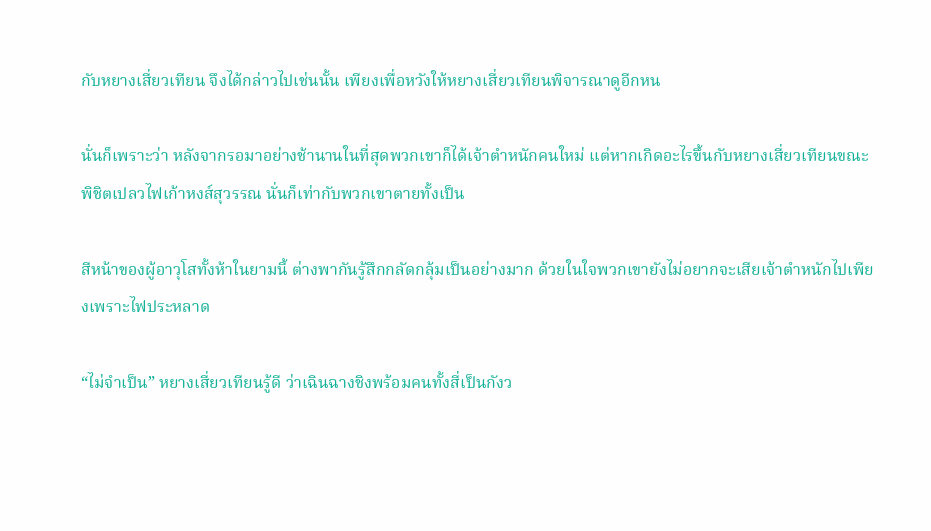กับหยางเสี่ยวเทียน จึงได้กล่าวไปเช่นนั้น เพียงเพื่อหวังให้หยางเสี่ยวเทียนพิจารณาดูอีกหน

นั่นก็เพราะว่า หลังจากรอมาอย่างช้านานในที่สุดพวกเขาก็ได้เจ้าตำหนักคนใหม่ แต่หากเกิดอะไรขึ้นกับหยางเสี่ยวเทียนขณะพิชิตเปลวไฟเก้าหงส์สุวรรณ นั่นก็เท่ากับพวกเขาตายทั้งเป็น

สีหน้าของผู้อาวุโสทั้งห้าในยามนี้ ต่างพากันรู้สึกกลัดกลุ้มเป็นอย่างมาก ด้วยในใจพวกเขายังไม่อยากจะเสียเจ้าตำหนักไปเพียงเพราะไฟประหลาด

“ไม่จำเป็น” หยางเสี่ยวเทียนรู้ดี ว่าเฉินฉางชิงพร้อมคนทั้งสี่เป็นกังว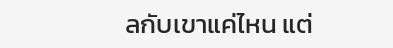ลกับเขาแค่ไหน แต่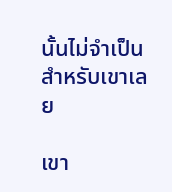นั้นไม่จำเป็นสำหรับเขาเลย

เขา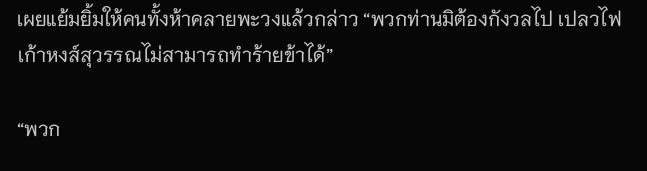เผยแย้มยิ้มให้คนทั้งห้าคลายพะวงแล้วกล่าว “พวกท่านมิต้องกังวลไป เปลวไฟเก้าหงส์สุวรรณไม่สามารถทำร้ายข้าได้”

“พวก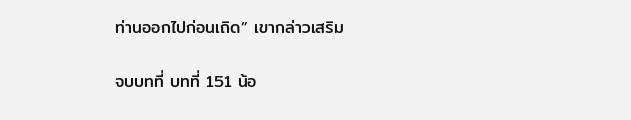ท่านออกไปก่อนเถิด” เขากล่าวเสริม

จบบทที่ บทที่ 151 น้อ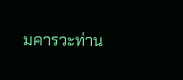มคารวะท่าน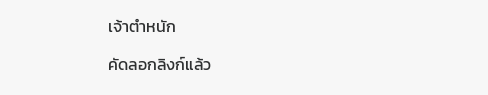เจ้าตำหนัก

คัดลอกลิงก์แล้ว